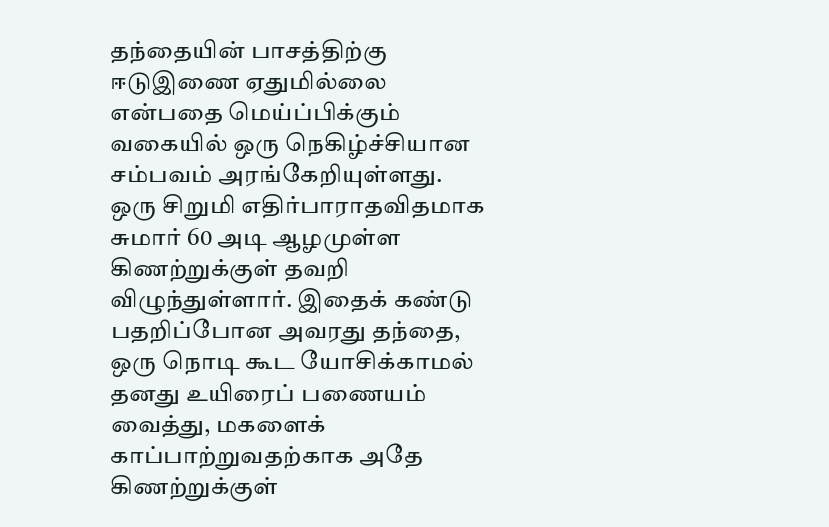தந்தையின் பாசத்திற்கு ஈடுஇணை ஏதுமில்லை என்பதை மெய்ப்பிக்கும் வகையில் ஒரு நெகிழ்ச்சியான சம்பவம் அரங்கேறியுள்ளது. ஒரு சிறுமி எதிர்பாராதவிதமாக சுமார் 60 அடி ஆழமுள்ள கிணற்றுக்குள் தவறி விழுந்துள்ளார். இதைக் கண்டு பதறிப்போன அவரது தந்தை, ஒரு நொடி கூட யோசிக்காமல் தனது உயிரைப் பணையம் வைத்து, மகளைக் காப்பாற்றுவதற்காக அதே கிணற்றுக்குள்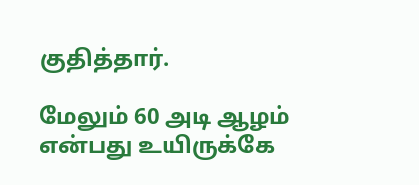குதித்தார்.

மேலும் 60 அடி ஆழம் என்பது உயிருக்கே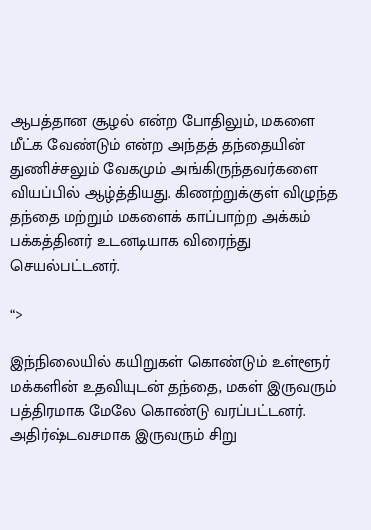ஆபத்தான சூழல் என்ற போதிலும், மகளை மீட்க வேண்டும் என்ற அந்தத் தந்தையின் துணிச்சலும் வேகமும் அங்கிருந்தவர்களை வியப்பில் ஆழ்த்தியது. கிணற்றுக்குள் விழுந்த தந்தை மற்றும் மகளைக் காப்பாற்ற அக்கம் பக்கத்தினர் உடனடியாக விரைந்து செயல்பட்டனர்.

“>

இந்நிலையில் கயிறுகள் கொண்டும் உள்ளூர் மக்களின் உதவியுடன் தந்தை, மகள் இருவரும் பத்திரமாக மேலே கொண்டு வரப்பட்டனர்.  அதிர்ஷ்டவசமாக இருவரும் சிறு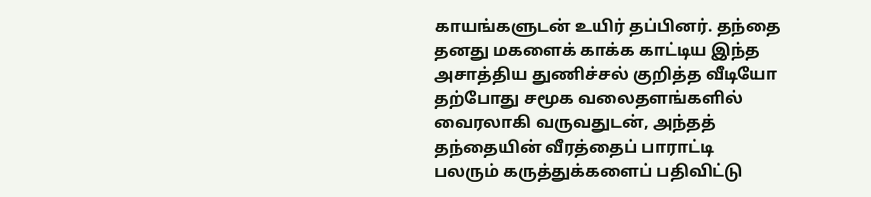காயங்களுடன் உயிர் தப்பினர். தந்தை தனது மகளைக் காக்க காட்டிய இந்த அசாத்திய துணிச்சல் குறித்த வீடியோ தற்போது சமூக வலைதளங்களில் வைரலாகி வருவதுடன், அந்தத் தந்தையின் வீரத்தைப் பாராட்டி பலரும் கருத்துக்களைப் பதிவிட்டு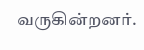வருகின்றனர்.